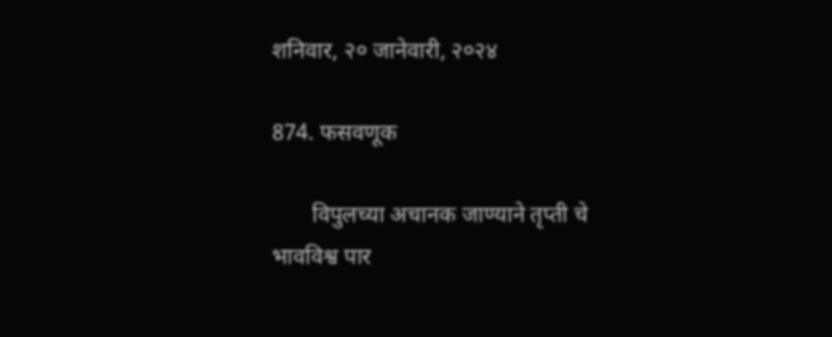शनिवार, २० जानेवारी, २०२४

874. फसवणूक

       विपुलच्या अचानक जाण्याने तृप्ती चे भावविश्व पार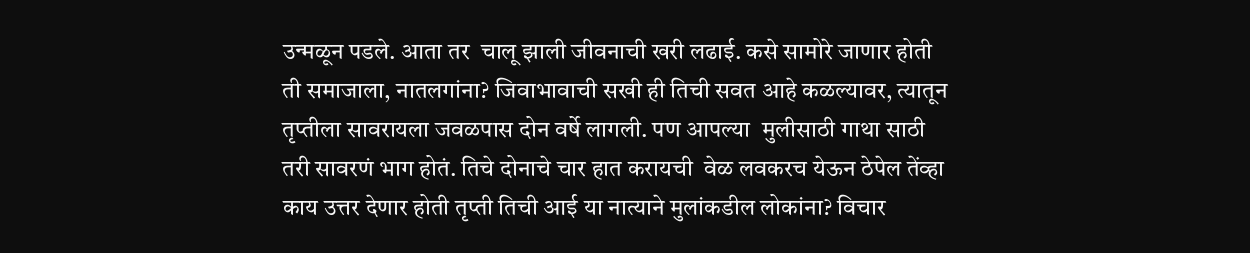उन्मळून पडले. आता तर  चालू झाली जीवनाची खरी लढाई. कसे सामोरे जाणार होती ती समाजाला, नातलगांना? जिवाभावाची सखी ही तिची सवत आहे कळल्यावर, त्यातून तृप्तीला सावरायला जवळपास दोन वर्षे लागली. पण आपल्या  मुलीसाठी गाथा साठी तरी सावरणं भाग होतं. तिचे दोनाचे चार हात करायची  वेळ लवकरच येऊन ठेपेल तेंव्हा काय उत्तर देणार होती तृप्ती तिची आई या नात्याने मुलांकडील लोकांना? विचार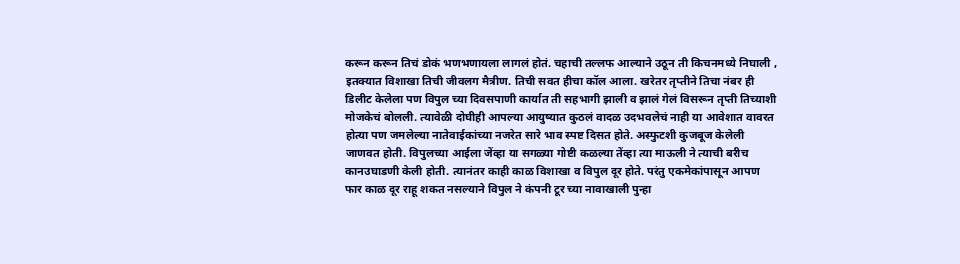करून करून तिचं डोकं भणभणायला लागलं होतं. चहाची तल्लफ आल्याने उठून ती किचनमध्ये निघाली , इतक्यात विशाखा तिची जीवलग मैत्रीण. तिची सवत हीचा कॉल आला. खरेतर तृप्तीने तिचा नंबर ही डिलीट केलेला पण विपुल च्या दिवसपाणी कार्यात ती सहभागी झाली व झालं गेलं विसरून तृप्ती तिच्याशी मोजकेचं बोलली. त्यावेळी दोघीही आपल्या आयुष्यात कुठलं वादळ उदभवलेचं नाही या आवेशात वावरत होत्या पण जमलेल्या नातेवाईकांच्या नजरेत सारे भाव स्पष्ट दिसत होते. अस्फुटशी कुजबूज केलेली जाणवत होती. विपुलच्या आईला जेंव्हा या सगळ्या गोष्टी कळल्या तेंव्हा त्या माऊली ने त्याची बरीच कानउघाडणी केली होती. त्यानंतर काही काळ विशाखा व विपुल दूर होते. परंतु एकमेकांपासून आपण फार काळ दूर राहू शकत नसल्याने विपुल ने कंपनी टूर च्या नावाखाली पुन्हा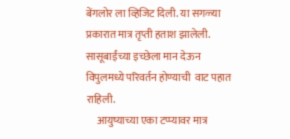बेंगलोर ला व्हिजिट दिली. या सगळ्या प्रकारात मात्र तृप्ती हताश झालेली. सासूबाईंच्या इच्छेला मान देऊन विपुलमध्ये परिवर्तन होण्याची  वाट पहात राहिली.
     आयुष्याच्या एका टप्प्यावर मात्र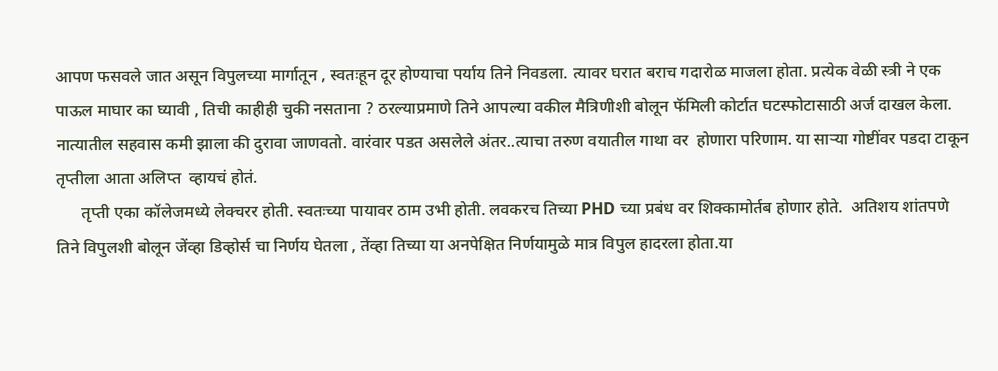आपण फसवले जात असून विपुलच्या मार्गातून , स्वतःहून दूर होण्याचा पर्याय तिने निवडला. त्यावर घरात बराच गदारोळ माजला होता. प्रत्येक वेळी स्त्री ने एक पाऊल माघार का घ्यावी , तिची काहीही चुकी नसताना ? ठरल्याप्रमाणे तिने आपल्या वकील मैत्रिणीशी बोलून फॅमिली कोर्टात घटस्फोटासाठी अर्ज दाखल केला. नात्यातील सहवास कमी झाला की दुरावा जाणवतो. वारंवार पडत असलेले अंतर..त्याचा तरुण वयातील गाथा वर  होणारा परिणाम. या साऱ्या गोष्टींवर पडदा टाकून तृप्तीला आता अलिप्त  व्हायचं होतं.
      तृप्ती एका कॉलेजमध्ये लेक्चरर होती. स्वतःच्या पायावर ठाम उभी होती. लवकरच तिच्या PHD च्या प्रबंध वर शिक्कामोर्तब होणार होते.  अतिशय शांतपणे तिने विपुलशी बोलून जेंव्हा डिव्होर्स चा निर्णय घेतला , तेंव्हा तिच्या या अनपेक्षित निर्णयामुळे मात्र विपुल हादरला होता.या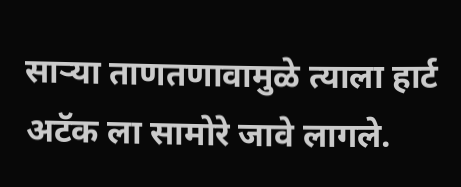साऱ्या ताणतणावामुळे त्याला हार्ट अटॅक ला सामोरे जावे लागले.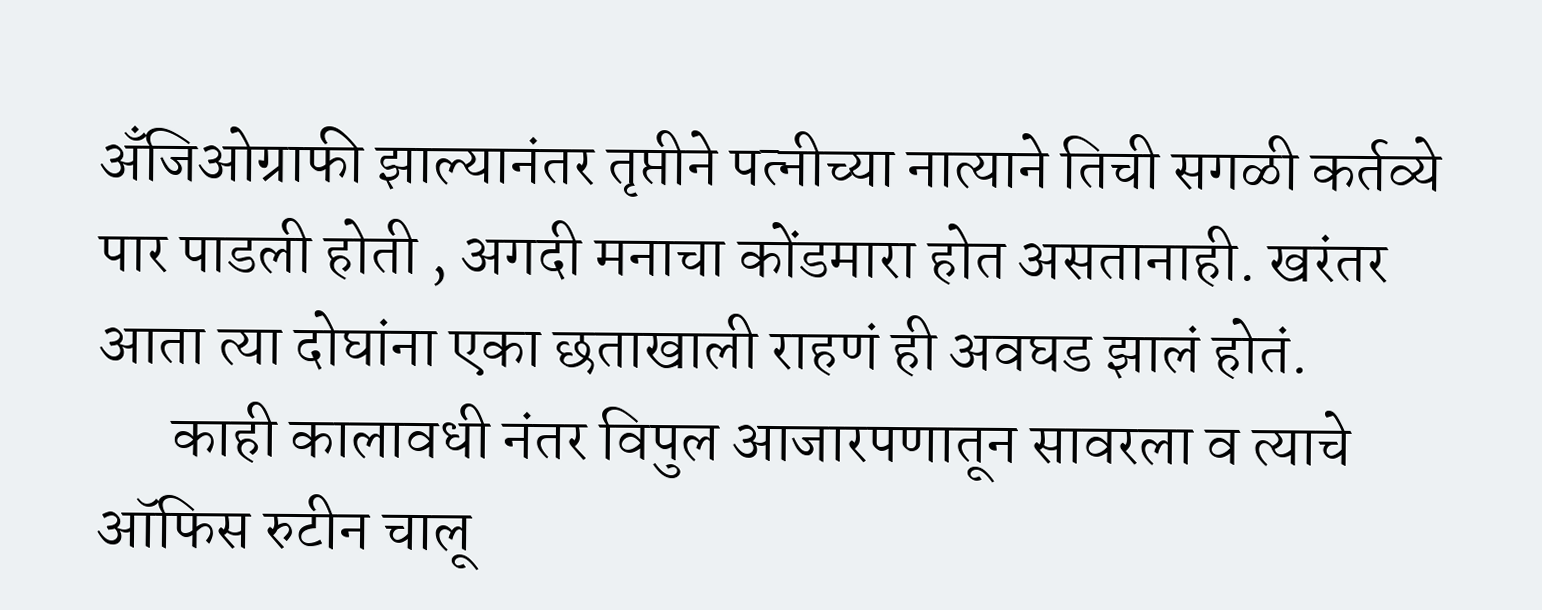अँजिओग्राफी झाल्यानंतर तृप्तीने पत्नीच्या नात्याने तिची सगळी कर्तव्ये पार पाडली होती , अगदी मनाचा कोंडमारा होत असतानाही. खरंतर आता त्या दोघांना एका छताखाली राहणं ही अवघड झालं होतं.
      काही कालावधी नंतर विपुल आजारपणातून सावरला व त्याचे ऑफिस रुटीन चालू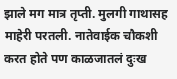झाले मग मात्र तृप्ती. मुलगी गाथासह माहेरी परतली. नातेवाईक चौकशी करत होते पण काळजातलं दुःख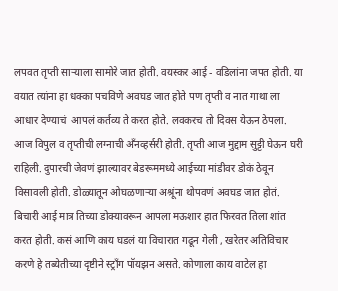लपवत तृप्ती साऱ्याला सामोरे जात होती. वयस्कर आई - वडिलांना जपत होती. या वयात त्यांना हा धक्का पचविणे अवघड जात होते पण तृप्ती व नात गाथा ला आधार देण्याचं  आपलं कर्तव्य ते करत होते. लवकरच तो दिवस येऊन ठेपला. आज विपुल व तृप्तीची लग्नाची अँनव्हर्सरी होती. तृप्ती आज मुद्दाम सुट्टी घेऊन घरी राहिली. दुपारची जेवणं झाल्यावर बेडरूममध्ये आईच्या मांडीवर डोकं ठेवून विसावली होती. डोळ्यातून ओघळणाऱ्या अश्रूंना थोपवणं अवघड जात होतं. बिचारी आई मात्र तिच्या डोक्यावरून आपला मऊशार हात फिरवत तिला शांत करत होती. कसं आणि काय घडलं या विचारात गढून गेली , खरेतर अतिविचार करणे हे तब्येतीच्या दृष्टीने स्ट्रॉंग पॉयझन असते. कोणाला काय वाटेल हा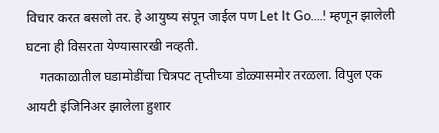विचार करत बसलो तर. हे आयुष्य संपून जाईल पण Let It Go....! म्हणून झालेली घटना ही विसरता येण्यासारखी नव्हती.
    गतकाळातील घडामोडींचा चित्रपट तृप्तीच्या डोळ्यासमोर तरळला. विपुल एक आयटी इंजिनिअर झालेला हुशार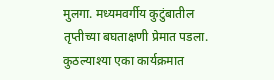मुलगा. मध्यमवर्गीय कुटुंबातील तृप्तीच्या बघताक्षणी प्रेमात पडला. कुठल्याश्या एका कार्यक्रमात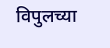विपुलच्या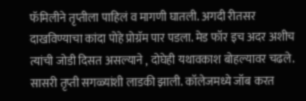फॅमिलीने तृप्तीला पाहिलं व मागणी घातली. अगदी रीतसर दाखविण्याचा कांदा पोहे प्रोग्रॅम पार पडला. मेड फॉर इच अदर अशीच त्यांची जोडी दिसत असल्याने , दोघेही यथावकाश बोहल्यावर चढले. सासरी तृप्ती सगळ्यांशी लाडकी झाली. कॉलेजमध्ये जॉब करत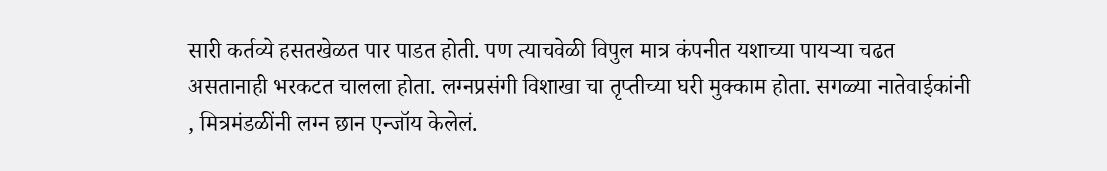सारी कर्तव्ये हसतखेळत पार पाडत होती. पण त्याचवेळी विपुल मात्र कंपनीत यशाच्या पायऱ्या चढत असतानाही भरकटत चालला होता. लग्नप्रसंगी विशाखा चा तृप्तीच्या घरी मुक्काम होता. सगळ्या नातेवाईकांनी , मित्रमंडळींनी लग्न छान एन्जॉय केलेलं.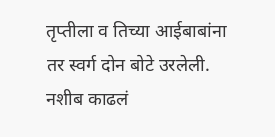तृप्तीला व तिच्या आईबाबांना तर स्वर्ग दोन बोटे उरलेली. नशीब काढलं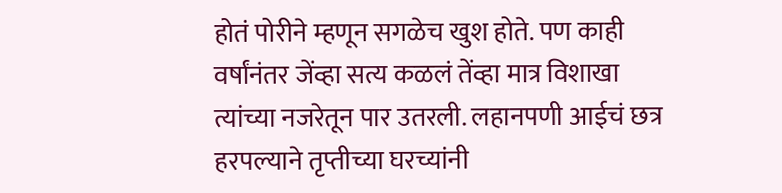होतं पोरीने म्हणून सगळेच खुश होते. पण काही वर्षांनंतर जेंव्हा सत्य कळलं तेंव्हा मात्र विशाखा त्यांच्या नजरेतून पार उतरली. लहानपणी आईचं छत्र हरपल्याने तृप्तीच्या घरच्यांनी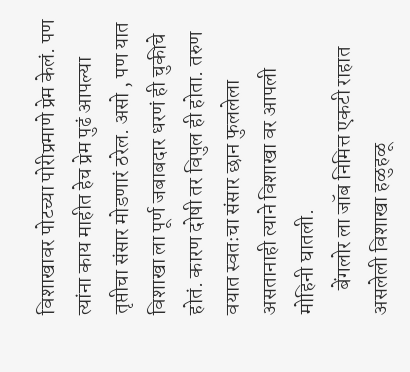विशाखावर पोटच्या पोरीप्रमाणे प्रेम केलं. पण त्यांना काय माहीत हेच प्रेम पुढं आपल्या तृप्तीचा संसार मोडणारं ठरेल. असो , पण यात विशाखा ला पूर्ण जबाबदार धरणं ही चुकीचे होतं. कारण दोषी तर विपुल ही होता. तरुण वयात स्वतःचा संसार छान फुललेला असतानाही त्याने विशाखा वर आपली मोहिनी घातली.
      बेंगलोर ला जॉब निमित्त एकटी राहात असलेली विशाखा हळुहळू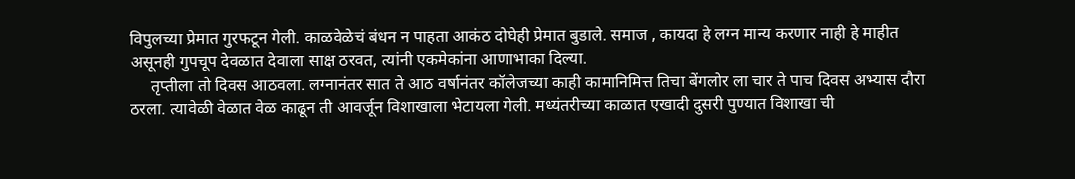विपुलच्या प्रेमात गुरफटून गेली. काळवेळेचं बंधन न पाहता आकंठ दोघेही प्रेमात बुडाले. समाज , कायदा हे लग्न मान्य करणार नाही हे माहीत असूनही गुपचूप देवळात देवाला साक्ष ठरवत, त्यांनी एकमेकांना आणाभाका दिल्या.
     तृप्तीला तो दिवस आठवला. लग्नानंतर सात ते आठ वर्षानंतर कॉलेजच्या काही कामानिमित्त तिचा बेंगलोर ला चार ते पाच दिवस अभ्यास दौरा ठरला. त्यावेळी वेळात वेळ काढून ती आवर्जून विशाखाला भेटायला गेली. मध्यंतरीच्या काळात एखादी दुसरी पुण्यात विशाखा ची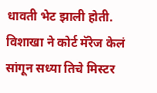धावती भेट झाली होती. विशाखा ने कोर्ट मॅरेज केलं सांगून सध्या तिचे मिस्टर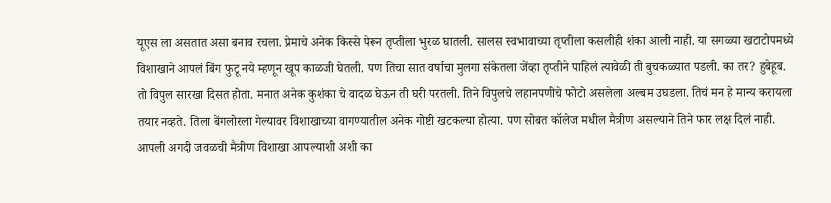यूएस ला असतात असा बनाव रचला. प्रेमाचे अनेक किस्से पेरून तृप्तीला भुरळ घातली. सालस स्वभावाच्या तृप्तीला कसलीही शंका आली नाही. या सगळ्या खटाटोपमध्ये विशाखाने आपलं बिंग फुटू नये म्हणून खूप काळजी घेतली. पण तिचा सात वर्षाचा मुलगा संकेतला जेंव्हा तृप्तीने पाहिलं त्यावेळी ती बुचकळ्यात पडली. का तर? हुबेहूब. तो विपुल सारखा दिसत होता. मनात अनेक कुशंका चे वादळ घेऊन ती घरी परतली. तिने विपुलचे लहानपणीचे फोटो असलेला अल्बम उघडला. तिचं मन हे मान्य करायला तयार नव्हते. तिला बेंगलोरला गेल्यावर विशाखाच्या वागण्यातील अनेक गोष्टी खटकल्या होत्या. पण सोबत कॉलेज मधील मैत्रीण असल्याने तिने फार लक्ष दिलं नाही. आपली अगदी जवळची मैत्रीण विशाखा आपल्याशी अशी का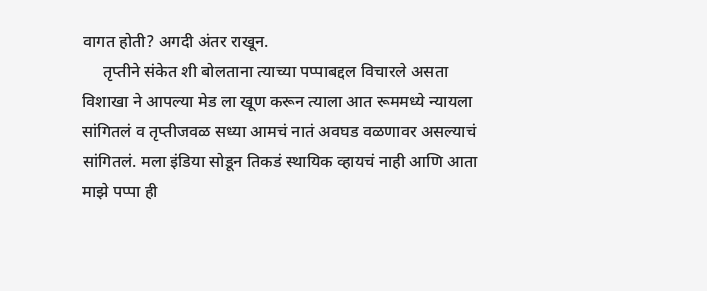वागत होती? अगदी अंतर राखून.
     तृप्तीने संकेत शी बोलताना त्याच्या पप्पाबद्दल विचारले असता विशाखा ने आपल्या मेड ला खूण करून त्याला आत रूममध्ये न्यायला सांगितलं व तृप्तीजवळ सध्या आमचं नातं अवघड वळणावर असल्याचं सांगितलं. मला इंडिया सोडून तिकडं स्थायिक व्हायचं नाही आणि आता माझे पप्पा ही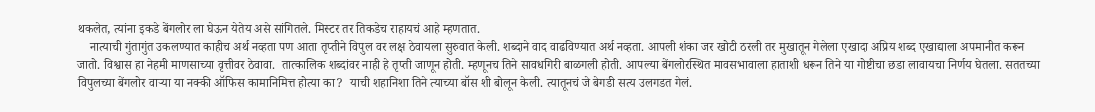थकलेत, त्यांना इकडे बेंगलोर ला घेऊन येतेय असे सांगितले. मिस्टर तर तिकडेच राहायचं आहे म्हणतात.
    नात्याची गुंतागुंत उकलण्यात काहीच अर्थ नव्हता पण आता तृप्तीने विपुल वर लक्ष ठेवायला सुरुवात केली. शब्दाने वाद वाढविण्यात अर्थ नव्हता. आपली शंका जर खोटी ठरली तर मुखातून गेलेला एखादा अप्रिय शब्द एखाद्याला अपमानीत करून जातो. विश्वास हा नेहमी माणसाच्या वृत्तीवर ठेवावा.  तात्कालिक शब्दांवर नाही हे तृप्ती जाणून होती. म्हणूनच तिने सावधगिरी बाळगली होती. आपल्या बेंगलोरस्थित मावसभावाला हाताशी धरून तिने या गोष्टीचा छडा लावायचा निर्णय घेतला. सततच्या विपुलच्या बेंगलोर वाऱ्या या नक्की ऑफिस कामानिमित्त होत्या का?  याची शहानिशा तिने त्याच्या बॉस शी बोलून केली. त्यातूनचं जे बेगडी सत्य उलगडत गेलं.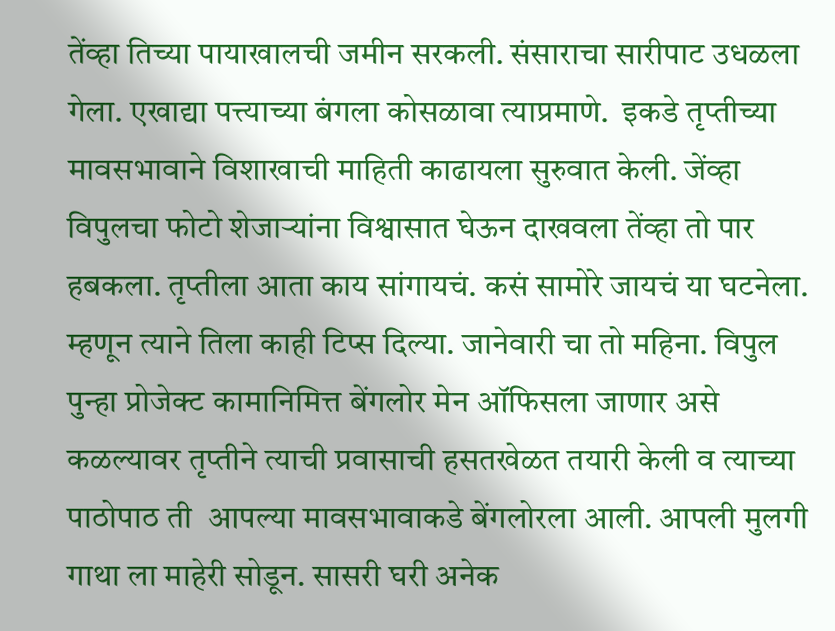तेंव्हा तिच्या पायाखालची जमीन सरकली. संसाराचा सारीपाट उधळला गेला. एखाद्या पत्त्याच्या बंगला कोसळावा त्याप्रमाणे.  इकडे तृप्तीच्या मावसभावाने विशाखाची माहिती काढायला सुरुवात केली. जेंव्हा विपुलचा फोटो शेजाऱ्यांना विश्वासात घेऊन दाखवला तेंव्हा तो पार हबकला. तृप्तीला आता काय सांगायचं. कसं सामोरे जायचं या घटनेला. म्हणून त्याने तिला काही टिप्स दिल्या. जानेवारी चा तो महिना. विपुल पुन्हा प्रोजेक्ट कामानिमित्त बेंगलोर मेन ऑफिसला जाणार असे कळल्यावर तृप्तीने त्याची प्रवासाची हसतखेळत तयारी केली व त्याच्या पाठोपाठ ती  आपल्या मावसभावाकडे बेंगलोरला आली. आपली मुलगी गाथा ला माहेरी सोडून. सासरी घरी अनेक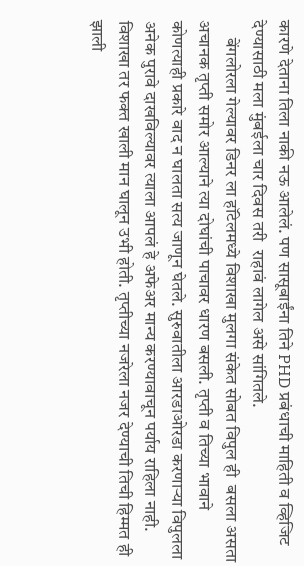कारणे देताना तिला नाकी नऊ आलेलं. पण सासूबाईंना तिने PHD प्रबंधाची माहिती व व्हिजिट देण्यासाठी मला मुंबईला चार दिवस तरी  राहावं लागेल असे सांगितले.
     बेंगलोरला गेल्यावर डिनर ला हॉटेलमध्ये विशाखा मुलगा संकेत सोबत विपुल ही  बसला असता अचानक तृप्ती समोर आल्याने त्या दोघांची पाचावर धारण बसली. तृप्ती व तिच्या भावाने कोणत्याही प्रकारे वाद न घालता सत्य जाणून घेतले. सुरुवातीला आरडाओरडा करणाऱ्या विपुलला अनेक पुरावे दाखविल्यावर त्याला आपलं हे अफेअर मान्य करण्यावाचून पर्याय राहिला नाही. विशाखा तर फक्त खाली मान घालून उभी होती. तृप्तीच्या नजरेला नजर देण्याची तिची हिम्मत ही झाली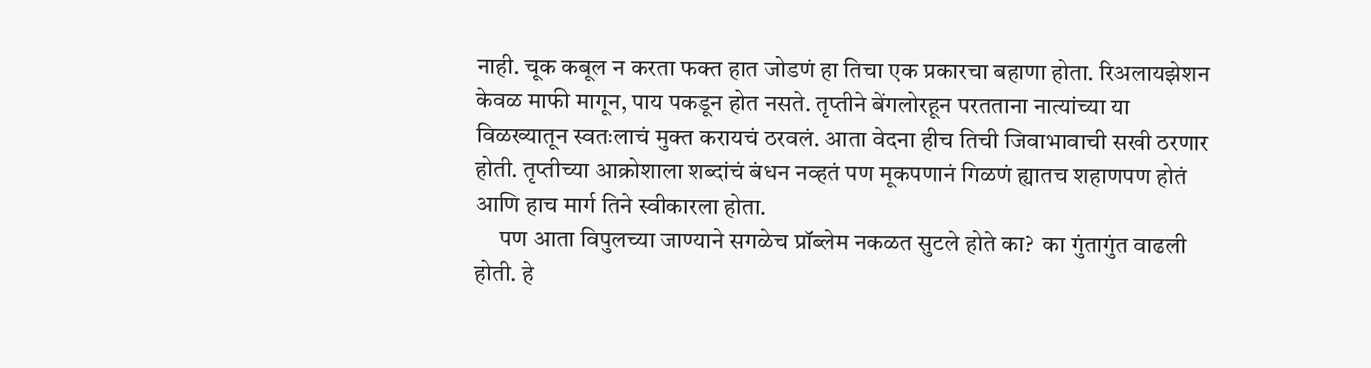नाही. चूक कबूल न करता फक्त हात जोडणं हा तिचा एक प्रकारचा बहाणा होता. रिअलायझेशन केवळ माफी मागून, पाय पकडून होत नसते. तृप्तीने बेंगलोरहून परतताना नात्यांच्या या विळख्यातून स्वतःलाचं मुक्त करायचं ठरवलं. आता वेदना हीच तिची जिवाभावाची सखी ठरणार होती. तृप्तीच्या आक्रोशाला शब्दांचं बंधन नव्हतं पण मूकपणानं गिळणं ह्यातच शहाणपण होतं आणि हाच मार्ग तिने स्वीकारला होता.
     पण आता विपुलच्या जाण्याने सगळेच प्रॉब्लेम नकळत सुटले होते का?  का गुंतागुंत वाढली होती. हे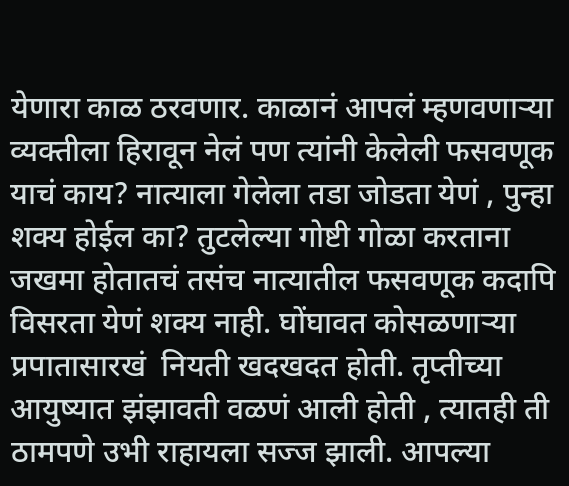येणारा काळ ठरवणार. काळानं आपलं म्हणवणाऱ्या व्यक्तीला हिरावून नेलं पण त्यांनी केलेली फसवणूक याचं काय? नात्याला गेलेला तडा जोडता येणं , पुन्हा शक्य होईल का? तुटलेल्या गोष्टी गोळा करताना जखमा होतातचं तसंच नात्यातील फसवणूक कदापि विसरता येणं शक्य नाही. घोंघावत कोसळणाऱ्या  प्रपातासारखं  नियती खदखदत होती. तृप्तीच्या आयुष्यात झंझावती वळणं आली होती , त्यातही ती ठामपणे उभी राहायला सज्ज झाली. आपल्या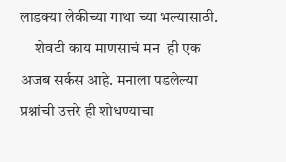लाडक्या लेकीच्या गाथा च्या भल्यासाठी.
     शेवटी काय माणसाचं मन  ही एक अजब सर्कस आहे. मनाला पडलेल्या प्रश्नांची उत्तरे ही शोधण्याचा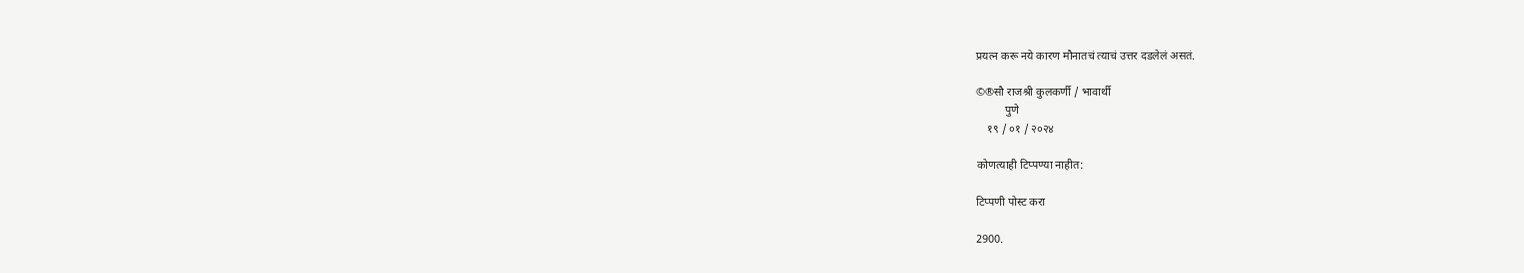प्रयत्न करू नये कारण मौनातचं त्याचं उत्तर दडलेलं असतं.

©®सौ राजश्री कुलकर्णी / भावार्थी
          पुणे
    १९ / ०१ / २०२४

कोणत्याही टिप्पण्‍या नाहीत:

टिप्पणी पोस्ट करा

2900.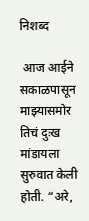निशब्द

 आज आईने सकाळपासून माझ्यासमोर तिचं दुःख मांडायला सुरुवात केली होती. “अरे,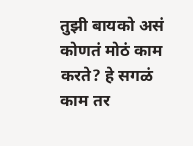तुझी बायको असं कोणतं मोठं काम करते? हे सगळं काम तर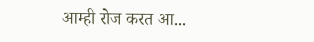आम्ही रोज करत आ...